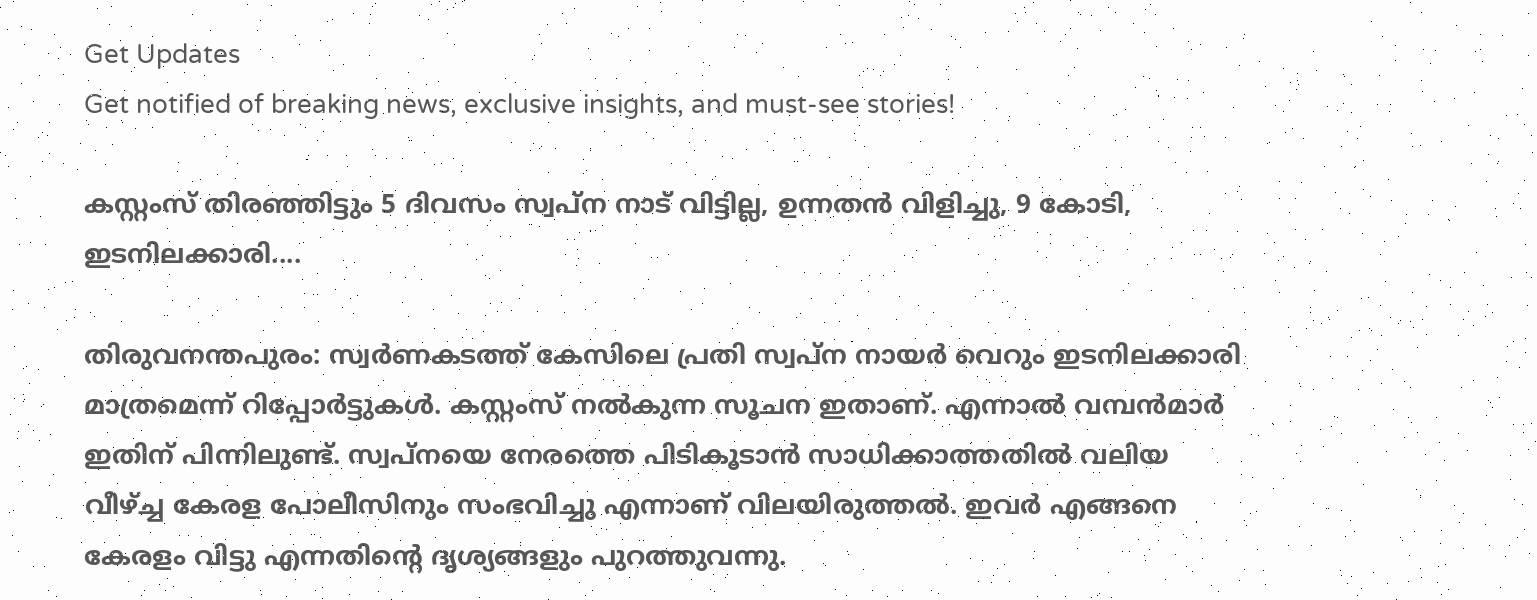Get Updates
Get notified of breaking news, exclusive insights, and must-see stories!

കസ്റ്റംസ് തിരഞ്ഞിട്ടും 5 ദിവസം സ്വപ്‌ന നാട് വിട്ടില്ല, ഉന്നതന്‍ വിളിച്ചു, 9 കോടി, ഇടനിലക്കാരി....

തിരുവനന്തപുരം: സ്വര്‍ണകടത്ത് കേസിലെ പ്രതി സ്വപ്‌ന നായര്‍ വെറും ഇടനിലക്കാരി മാത്രമെന്ന് റിപ്പോര്‍ട്ടുകള്‍. കസ്റ്റംസ് നല്‍കുന്ന സൂചന ഇതാണ്. എന്നാല്‍ വമ്പന്‍മാര്‍ ഇതിന് പിന്നിലുണ്ട്. സ്വപ്നയെ നേരത്തെ പിടികൂടാന്‍ സാധിക്കാത്തതില്‍ വലിയ വീഴ്ച്ച കേരള പോലീസിനും സംഭവിച്ചു എന്നാണ് വിലയിരുത്തല്‍. ഇവര്‍ എങ്ങനെ കേരളം വിട്ടു എന്നതിന്റെ ദൃശ്യങ്ങളും പുറത്തുവന്നു.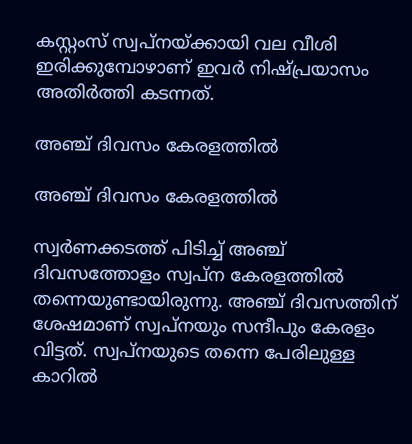കസ്റ്റംസ് സ്വപ്‌നയ്ക്കായി വല വീശി ഇരിക്കുമ്പോഴാണ് ഇവര്‍ നിഷ്പ്രയാസം അതിര്‍ത്തി കടന്നത്.

അഞ്ച് ദിവസം കേരളത്തില്‍

അഞ്ച് ദിവസം കേരളത്തില്‍

സ്വര്‍ണക്കടത്ത് പിടിച്ച് അഞ്ച് ദിവസത്തോളം സ്വപ്‌ന കേരളത്തില്‍ തന്നെയുണ്ടായിരുന്നു. അഞ്ച് ദിവസത്തിന് ശേഷമാണ് സ്വപ്‌നയും സന്ദീപും കേരളം വിട്ടത്. സ്വപ്‌നയുടെ തന്നെ പേരിലുള്ള കാറില്‍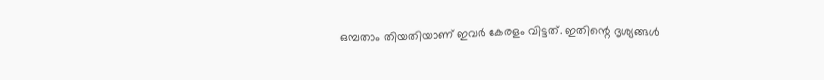ഒമ്പതാം തിയതിയാണ് ഇവര്‍ കേരളം വിട്ടത്. ഇതിന്റെ ദൃശ്യങ്ങള്‍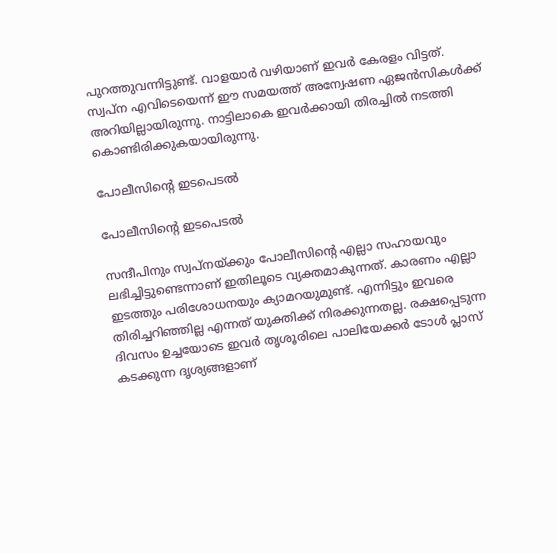പുറത്തുവന്നിട്ടുണ്ട്. വാളയാര്‍ വഴിയാണ് ഇവര്‍ കേരളം വിട്ടത്. സ്വപ്‌ന എവിടെയെന്ന് ഈ സമയത്ത് അന്വേഷണ ഏജന്‍സികള്‍ക്ക് അറിയില്ലായിരുന്നു. നാട്ടിലാകെ ഇവര്‍ക്കായി തിരച്ചില്‍ നടത്തി കൊണ്ടിരിക്കുകയായിരുന്നു.

പോലീസിന്റെ ഇടപെടല്‍

പോലീസിന്റെ ഇടപെടല്‍

സന്ദീപിനും സ്വപ്‌നയ്ക്കും പോലീസിന്റെ എല്ലാ സഹായവും ലഭിച്ചിട്ടുണ്ടെന്നാണ് ഇതിലൂടെ വ്യക്തമാകുന്നത്. കാരണം എല്ലാ ഇടത്തും പരിശോധനയും ക്യാമറയുമുണ്ട്. എന്നിട്ടും ഇവരെ തിരിച്ചറിഞ്ഞില്ല എന്നത് യുക്തിക്ക് നിരക്കുന്നതല്ല. രക്ഷപ്പെടുന്ന ദിവസം ഉച്ചയോടെ ഇവര്‍ തൃശൂരിലെ പാലിയേക്കര്‍ ടോള്‍ പ്ലാസ് കടക്കുന്ന ദൃശ്യങ്ങളാണ്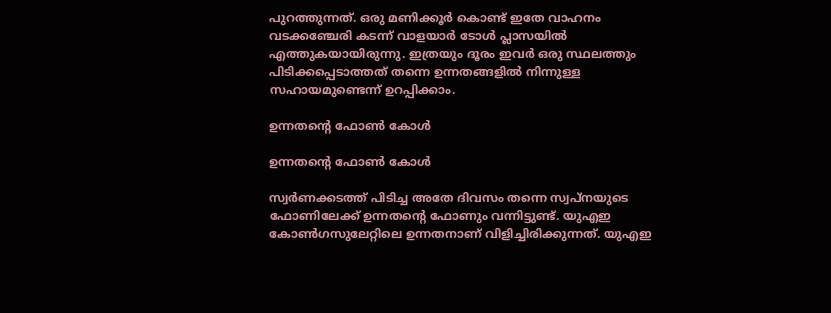പുറത്തുന്നത്. ഒരു മണിക്കൂര്‍ കൊണ്ട് ഇതേ വാഹനം വടക്കഞ്ചേരി കടന്ന് വാളയാര്‍ ടോള്‍ പ്ലാസയില്‍ എത്തുകയായിരുന്നു. ഇത്രയും ദൂരം ഇവര്‍ ഒരു സ്ഥലത്തും പിടിക്കപ്പെടാത്തത് തന്നെ ഉന്നതങ്ങളില്‍ നിന്നുള്ള സഹായമുണ്ടെന്ന് ഉറപ്പിക്കാം.

ഉന്നതന്റെ ഫോണ്‍ കോള്‍

ഉന്നതന്റെ ഫോണ്‍ കോള്‍

സ്വര്‍ണക്കടത്ത് പിടിച്ച അതേ ദിവസം തന്നെ സ്വപ്‌നയുടെ ഫോണിലേക്ക് ഉന്നതന്റെ ഫോണും വന്നിട്ടുണ്ട്. യുഎഇ കോണ്‍ഗസുലേറ്റിലെ ഉന്നതനാണ് വിളിച്ചിരിക്കുന്നത്. യുഎഇ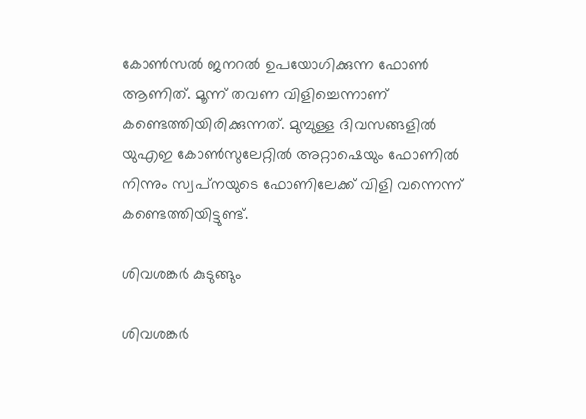കോണ്‍സല്‍ ജനറല്‍ ഉപയോഗിക്കുന്ന ഫോണ്‍ ആണിത്. മൂന്ന് തവണ വിളിച്ചെന്നാണ് കണ്ടെത്തിയിരിക്കുന്നത്. മുമ്പുള്ള ദിവസങ്ങളില്‍ യുഎഇ കോണ്‍സുലേറ്റില്‍ അറ്റാഷെയും ഫോണില്‍ നിന്നും സ്വപ്‌നയുടെ ഫോണിലേക്ക് വിളി വന്നെന്ന് കണ്ടെത്തിയിട്ടുണ്ട്.

ശിവശങ്കര്‍ കുടുങ്ങും

ശിവശങ്കര്‍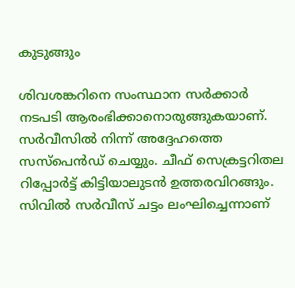കുടുങ്ങും

ശിവശങ്കറിനെ സംസ്ഥാന സര്‍ക്കാര്‍ നടപടി ആരംഭിക്കാനൊരുങ്ങുകയാണ്. സര്‍വീസില്‍ നിന്ന് അദ്ദേഹത്തെ സസ്‌പെന്‍ഡ് ചെയ്യും. ചീഫ് സെക്രട്ടറിതല റിപ്പോര്‍ട്ട് കിട്ടിയാലുടന്‍ ഉത്തരവിറങ്ങും. സിവില്‍ സര്‍വീസ് ചട്ടം ലംഘിച്ചെന്നാണ്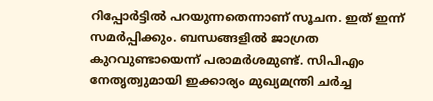റിപ്പോര്‍ട്ടില്‍ പറയുന്നതെന്നാണ് സൂചന. ഇത് ഇന്ന് സമര്‍പ്പിക്കും. ബന്ധങ്ങളില്‍ ജാഗ്രത കുറവുണ്ടായെന്ന് പരാമര്‍ശമുണ്ട്. സിപിഎം നേതൃത്വുമായി ഇക്കാര്യം മുഖ്യമന്ത്രി ചര്‍ച്ച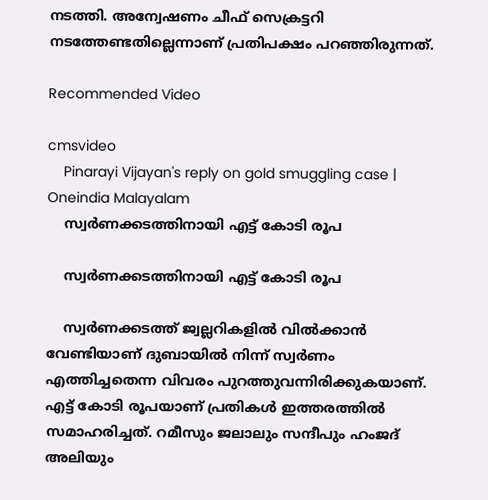നടത്തി. അന്വേഷണം ചീഫ് സെക്രട്ടറി നടത്തേണ്ടതില്ലെന്നാണ് പ്രതിപക്ഷം പറഞ്ഞിരുന്നത്.

Recommended Video

cmsvideo
    Pinarayi Vijayan's reply on gold smuggling case | Oneindia Malayalam
    സ്വര്‍ണക്കടത്തിനായി എട്ട് കോടി രൂപ

    സ്വര്‍ണക്കടത്തിനായി എട്ട് കോടി രൂപ

    സ്വര്‍ണക്കടത്ത് ജ്വല്ലറികളില്‍ വില്‍ക്കാന്‍ വേണ്ടിയാണ് ദുബായില്‍ നിന്ന് സ്വര്‍ണം എത്തിച്ചതെന്ന വിവരം പുറത്തുവന്നിരിക്കുകയാണ്. എട്ട് കോടി രൂപയാണ് പ്രതികള്‍ ഇത്തരത്തില്‍ സമാഹരിച്ചത്. റമീസും ജലാലും സന്ദീപും ഹംജദ് അലിയും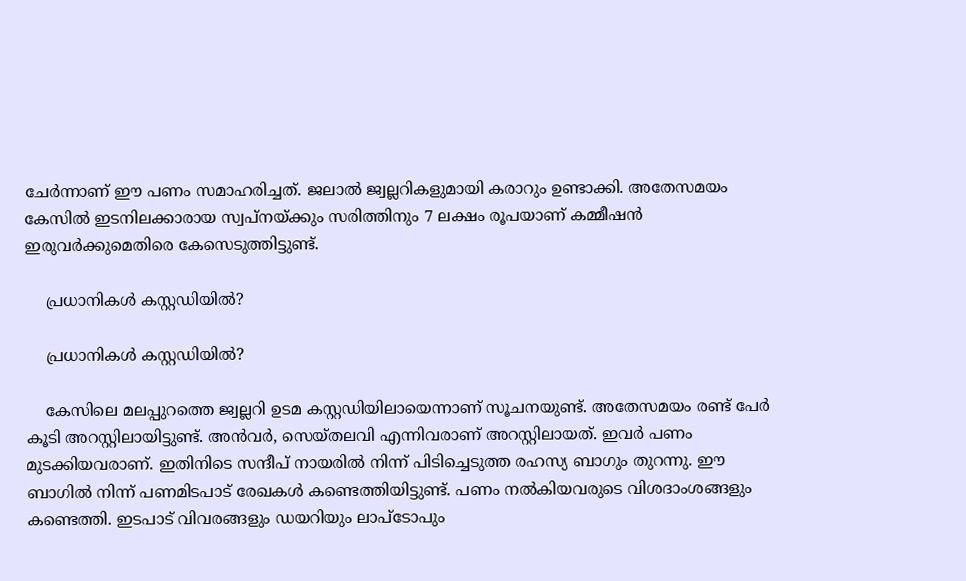ചേര്‍ന്നാണ് ഈ പണം സമാഹരിച്ചത്. ജലാല്‍ ജ്വല്ലറികളുമായി കരാറും ഉണ്ടാക്കി. അതേസമയം കേസില്‍ ഇടനിലക്കാരായ സ്വപ്‌നയ്ക്കും സരിത്തിനും 7 ലക്ഷം രൂപയാണ് കമ്മീഷന്‍ ഇരുവര്‍ക്കുമെതിരെ കേസെടുത്തിട്ടുണ്ട്.

    പ്രധാനികള്‍ കസ്റ്റഡിയില്‍?

    പ്രധാനികള്‍ കസ്റ്റഡിയില്‍?

    കേസിലെ മലപ്പുറത്തെ ജ്വല്ലറി ഉടമ കസ്റ്റഡിയിലായെന്നാണ് സൂചനയുണ്ട്. അതേസമയം രണ്ട് പേര്‍ കൂടി അറസ്റ്റിലായിട്ടുണ്ട്. അന്‍വര്‍, സെയ്തലവി എന്നിവരാണ് അറസ്റ്റിലായത്. ഇവര്‍ പണം മുടക്കിയവരാണ്. ഇതിനിടെ സന്ദീപ് നായരില്‍ നിന്ന് പിടിച്ചെടുത്ത രഹസ്യ ബാഗും തുറന്നു. ഈ ബാഗില്‍ നിന്ന് പണമിടപാട് രേഖകള്‍ കണ്ടെത്തിയിട്ടുണ്ട്. പണം നല്‍കിയവരുടെ വിശദാംശങ്ങളും കണ്ടെത്തി. ഇടപാട് വിവരങ്ങളും ഡയറിയും ലാപ്‌ടോപും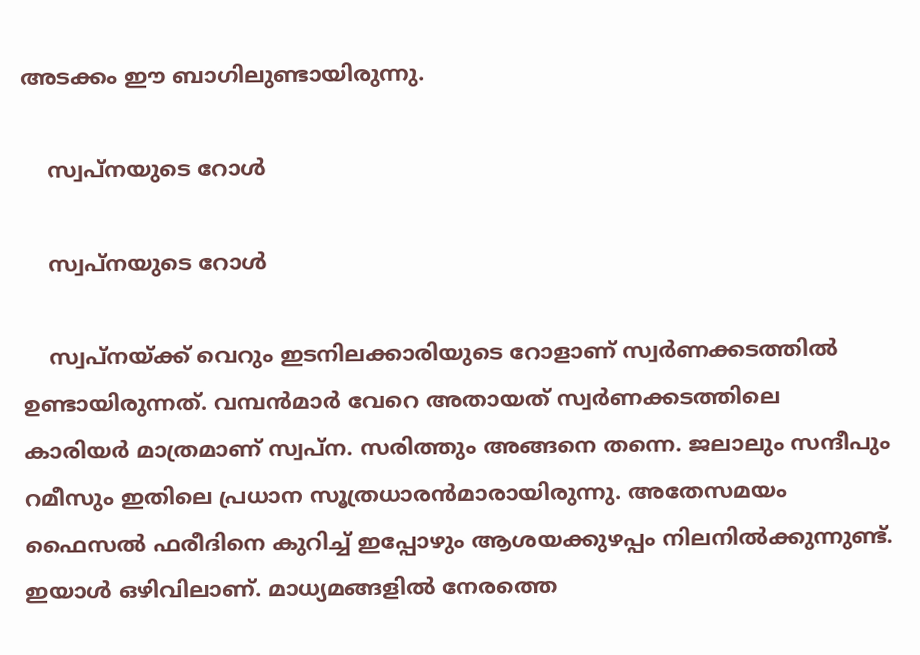അടക്കം ഈ ബാഗിലുണ്ടായിരുന്നു.

    സ്വപ്‌നയുടെ റോള്‍

    സ്വപ്‌നയുടെ റോള്‍

    സ്വപ്‌നയ്ക്ക് വെറും ഇടനിലക്കാരിയുടെ റോളാണ് സ്വര്‍ണക്കടത്തില്‍ ഉണ്ടായിരുന്നത്. വമ്പന്‍മാര്‍ വേറെ അതായത് സ്വര്‍ണക്കടത്തിലെ കാരിയര്‍ മാത്രമാണ് സ്വപ്‌ന. സരിത്തും അങ്ങനെ തന്നെ. ജലാലും സന്ദീപും റമീസും ഇതിലെ പ്രധാന സൂത്രധാരന്‍മാരായിരുന്നു. അതേസമയം ഫൈസല്‍ ഫരീദിനെ കുറിച്ച് ഇപ്പോഴും ആശയക്കുഴപ്പം നിലനില്‍ക്കുന്നുണ്ട്. ഇയാള്‍ ഒഴിവിലാണ്. മാധ്യമങ്ങളില്‍ നേരത്തെ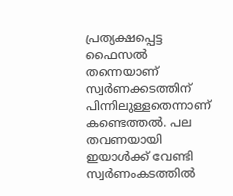പ്രത്യക്ഷപ്പെട്ട ഫൈസല്‍ തന്നെയാണ് സ്വര്‍ണക്കടത്തിന് പിന്നിലുള്ളതെന്നാണ് കണ്ടെത്തല്‍. പല തവണയായി ഇയാള്‍ക്ക് വേണ്ടി സ്വര്‍ണംകടത്തില്‍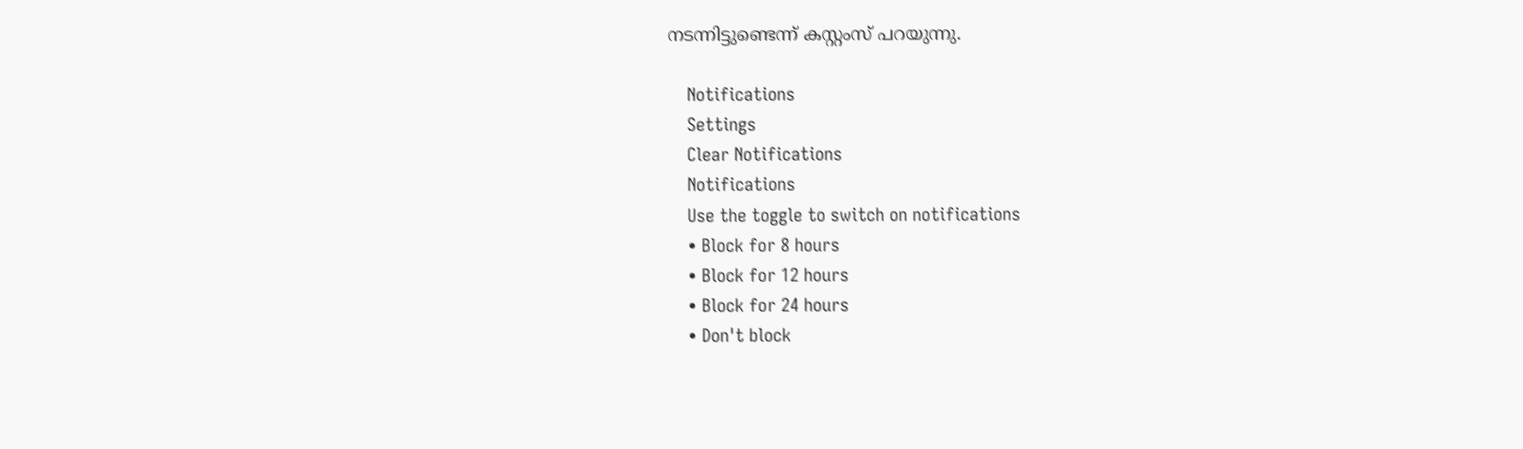നടന്നിട്ടുണ്ടെന്ന് കസ്റ്റംസ് പറയുന്നു.

    Notifications
    Settings
    Clear Notifications
    Notifications
    Use the toggle to switch on notifications
    • Block for 8 hours
    • Block for 12 hours
    • Block for 24 hours
    • Don't block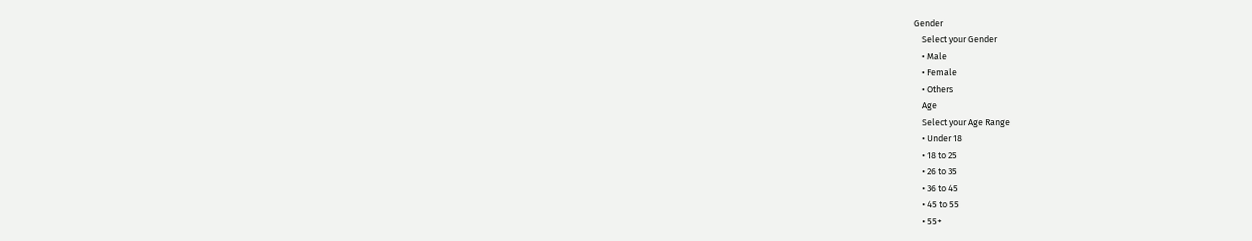Gender
    Select your Gender
    • Male
    • Female
    • Others
    Age
    Select your Age Range
    • Under 18
    • 18 to 25
    • 26 to 35
    • 36 to 45
    • 45 to 55
    • 55+